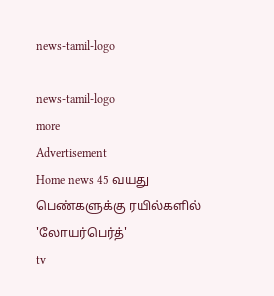news-tamil-logo

news-tamil-logo
more
Advertisement
Home news 45 வயது பெண்களுக்கு ரயில்களில் 'லோயர்பெர்த்'
tv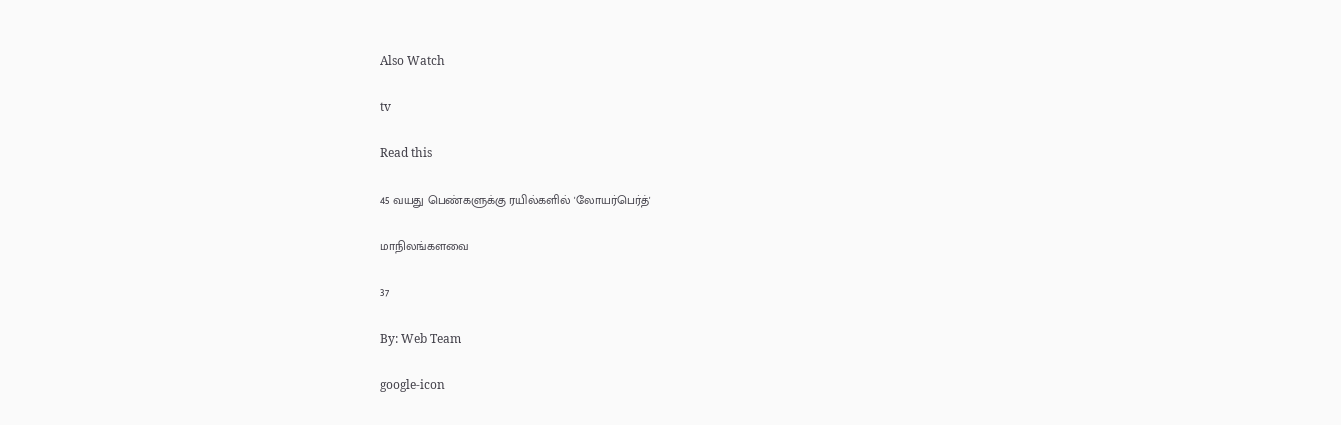Also Watch

tv

Read this

45 வயது பெண்களுக்கு ரயில்களில் 'லோயர்பெர்த்'

மாநிலங்களவை

37

By: Web Team

google-icon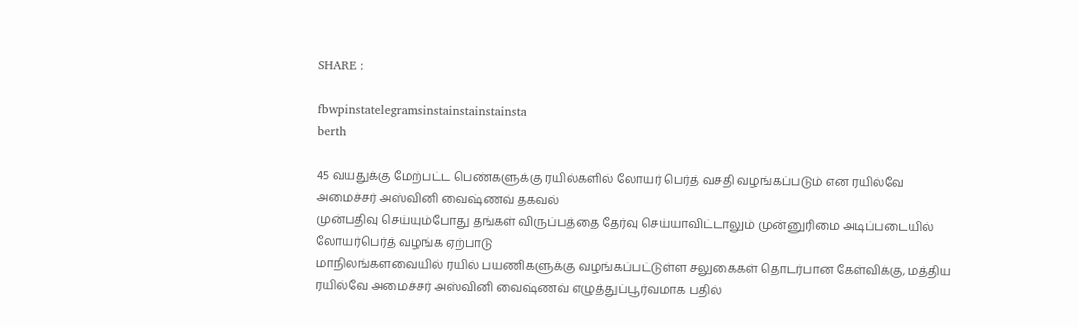SHARE :

fbwpinstatelegramsinstainstainstainsta
berth

45 வயதுக்கு மேற்பட்ட பெண்களுக்கு ரயில்களில் லோயர் பெர்த் வசதி வழங்கப்படும் என ரயில்வே அமைச்சர் அஸ்வினி வைஷ்ணவ் தகவல்
முன்பதிவு செய்யும்போது தங்கள் விருப்பத்தை தேர்வு செய்யாவிட்டாலும் முன்னுரிமை அடிப்படையில் லோயர்பெர்த் வழங்க ஏற்பாடு
மாநிலங்களவையில் ரயில் பயணிகளுக்கு வழங்கப்பட்டுள்ள சலுகைகள் தொடர்பான கேள்விக்கு, மத்திய ரயில்வே அமைச்சர் அஸ்வினி வைஷ்ணவ் எழுத்துப்பூர்வமாக பதில்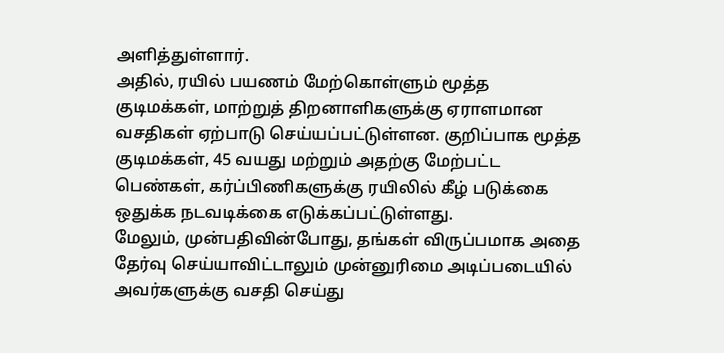அளித்துள்ளார்.
அதில், ரயில் பயணம் மேற்கொள்ளும் மூத்த குடிமக்கள், மாற்றுத் திறனாளிகளுக்கு ஏராளமான வசதிகள் ஏற்பாடு செய்யப்பட்டுள்ளன. குறிப்பாக மூத்த குடிமக்கள், 45 வயது மற்றும் அதற்கு மேற்பட்ட பெண்கள், கர்ப்பிணிகளுக்கு ரயிலில் கீழ் படுக்கை ஒதுக்க நடவடிக்கை எடுக்கப்பட்டுள்ளது.
மேலும், முன்பதிவின்போது, தங்கள் விருப்பமாக அதை தேர்வு செய்யாவிட்டாலும் முன்னுரிமை அடிப்படையில் அவர்களுக்கு வசதி செய்து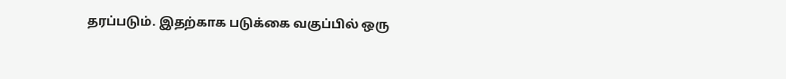தரப்படும். இதற்காக படுக்கை வகுப்பில் ஒரு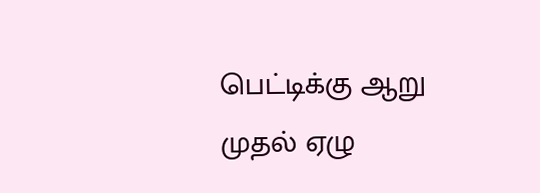பெட்டிக்கு ஆறு முதல் ஏழு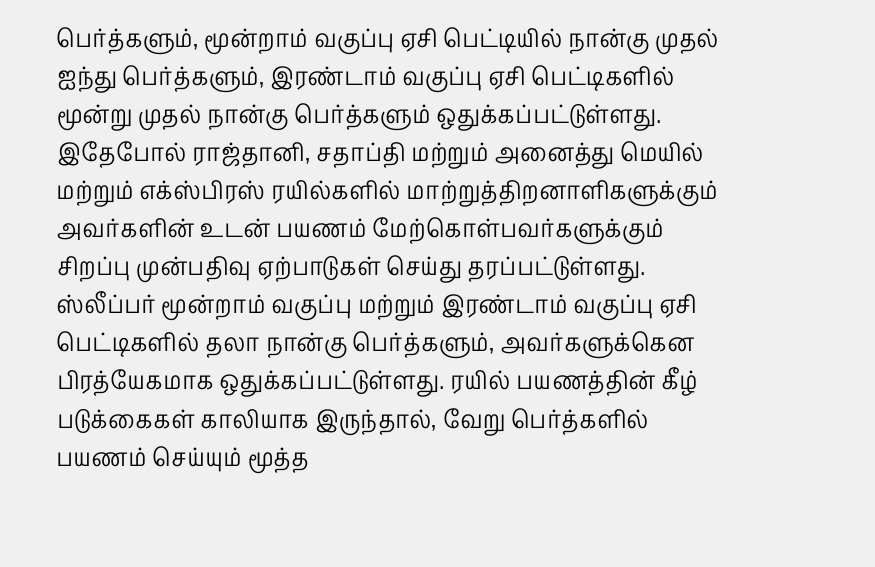பெர்த்களும், மூன்றாம் வகுப்பு ஏசி பெட்டியில் நான்கு முதல் ஐந்து பெர்த்களும், இரண்டாம் வகுப்பு ஏசி பெட்டிகளில் மூன்று முதல் நான்கு பெர்த்களும் ஒதுக்கப்பட்டுள்ளது.
இதேபோல் ராஜ்தானி, சதாப்தி மற்றும் அனைத்து மெயில் மற்றும் எக்ஸ்பிரஸ் ரயில்களில் மாற்றுத்திறனாளிகளுக்கும் அவர்களின் உடன் பயணம் மேற்கொள்பவர்களுக்கும் சிறப்பு முன்பதிவு ஏற்பாடுகள் செய்து தரப்பட்டுள்ளது.
ஸ்லீப்பர் மூன்றாம் வகுப்பு மற்றும் இரண்டாம் வகுப்பு ஏசி பெட்டிகளில் தலா நான்கு பெர்த்களும், அவர்களுக்கென பிரத்யேகமாக ஒதுக்கப்பட்டுள்ளது. ரயில் பயணத்தின் கீழ் படுக்கைகள் காலியாக இருந்தால், வேறு பெர்த்களில் பயணம் செய்யும் மூத்த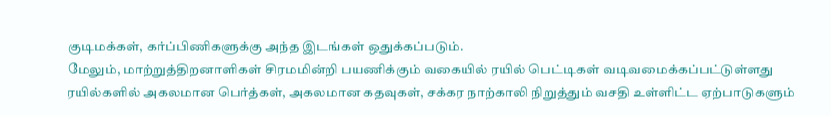குடிமக்கள், கர்ப்பிணிகளுக்கு அந்த இடங்கள் ஒதுக்கப்படும்.
மேலும், மாற்றுத்திறனாளிகள் சிரமமின்றி பயணிக்கும் வகையில் ரயில் பெட்டிகள் வடிவமைக்கப்பட்டுள்ளது
ரயில்களில் அகலமான பெர்த்கள், அகலமான கதவுகள், சக்கர நாற்காலி நிறுத்தும் வசதி உள்ளிட்ட ஏற்பாடுகளும்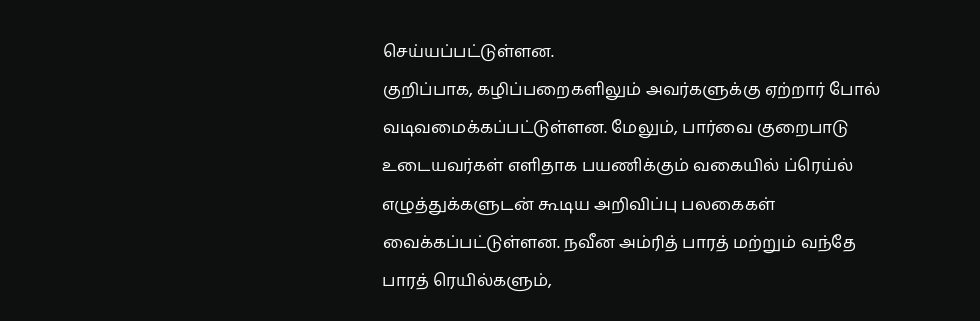செய்யப்பட்டுள்ளன.
குறிப்பாக, கழிப்பறைகளிலும் அவர்களுக்கு ஏற்றார் போல் வடிவமைக்கப்பட்டுள்ளன. மேலும், பார்வை குறைபாடு உடையவர்கள் எளிதாக பயணிக்கும் வகையில் ப்ரெய்ல் எழுத்துக்களுடன் கூடிய அறிவிப்பு பலகைகள் வைக்கப்பட்டுள்ளன. நவீன அம்ரித் பாரத் மற்றும் வந்தே பாரத் ரெயில்களும்,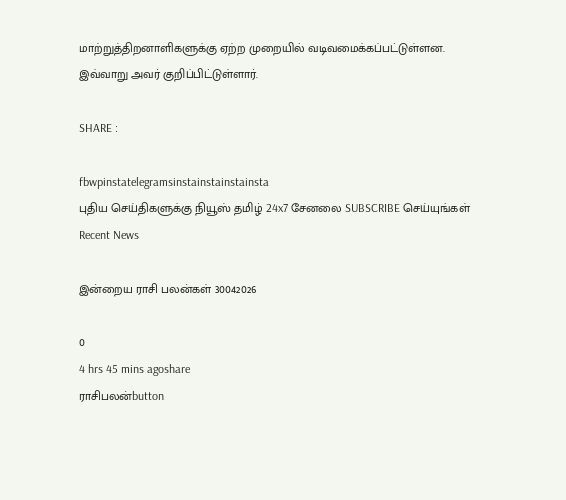மாற்றுத்திறனாளிகளுக்கு ஏற்ற முறையில் வடிவமைக்கப்பட்டுள்ளன.
இவ்வாறு அவர் குறிப்பிட்டுள்ளார்.

SHARE :

fbwpinstatelegramsinstainstainstainsta
புதிய செய்திகளுக்கு நியூஸ் தமிழ் 24x7 சேனலை SUBSCRIBE செய்யுங்கள்
Recent News

இன்றைய ராசி பலன்கள் 30042026

0
4 hrs 45 mins agoshare
ராசிபலன்button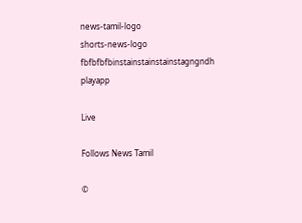news-tamil-logo
shorts-news-logo
fbfbfbfbinstainstainstainstagngndh
playapp

Live

Follows News Tamil

©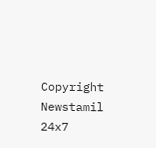Copyright Newstamil 24x7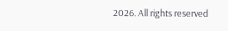2026. All rights reserved